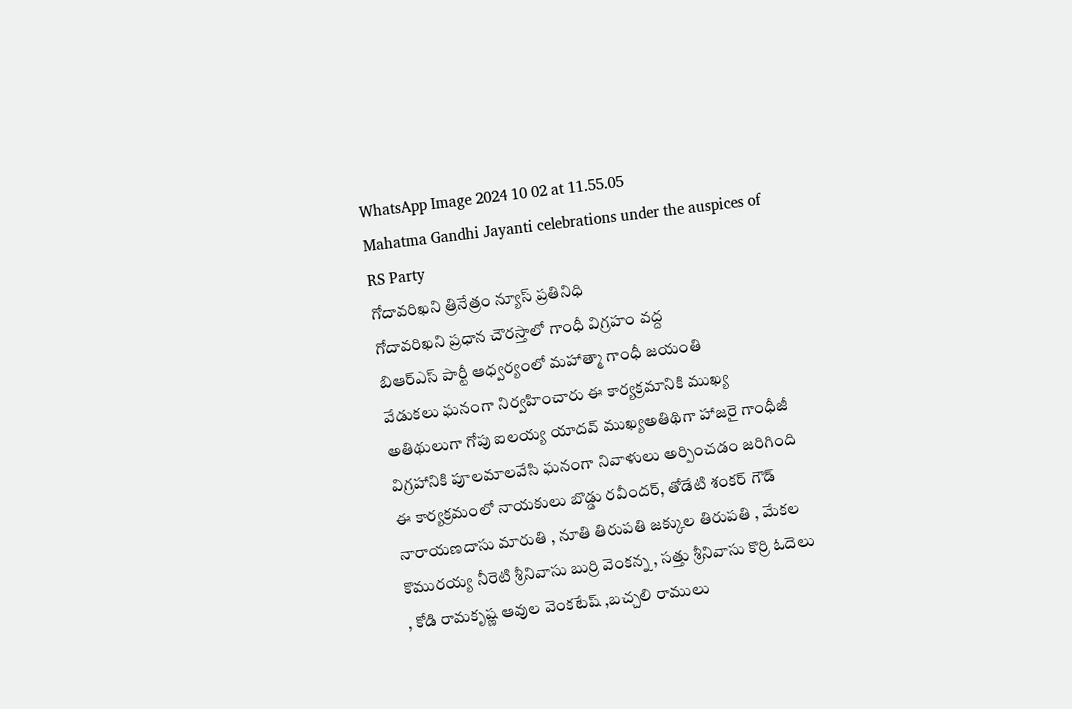WhatsApp Image 2024 10 02 at 11.55.05
Mahatma Gandhi Jayanti celebrations under the auspices of RS Party
గోదావరిఖని త్రినేత్రం న్యూస్ ప్రతినిధి
గోదావరిఖని ప్రధాన చౌరస్తాలో గాంధీ విగ్రహం వద్ద
బిఆర్ఎస్ పార్టీ ఆధ్వర్యంలో మహాత్మా గాంధీ జయంతి
వేడుకలు ఘనంగా నిర్వహించారు ఈ కార్యక్రమానికి ముఖ్య అతిథులుగా గోపు ఐలయ్య యాదవ్ ముఖ్యఅతిథిగా హాజరై గాంధీజీ విగ్రహానికి పూలమాలవేసి ఘనంగా నివాళులు అర్పించడం జరిగింది
ఈ కార్యక్రమంలో నాయకులు బొడ్డు రవీందర్, తోడేటి శంకర్ గౌడ్ నారాయణదాసు మారుతి , నూతి తిరుపతి జక్కుల తిరుపతి , మేకల కొమురయ్య నీరెటి శ్రీనివాసు బుర్రి వెంకన్న , సత్తు శ్రీనివాసు కొర్రి ఓదెలు , కోడి రామకృష్ణ ఆవుల వెంకటేష్ ,బచ్చలి రాములు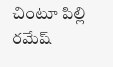చింటూ పిల్లి రమేష్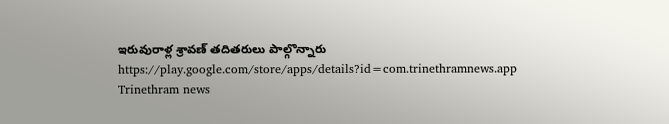ఇరువురాళ్ల శ్రావణ్ తదితరులు పాల్గొన్నారు
https://play.google.com/store/apps/details?id=com.trinethramnews.app
Trinethram news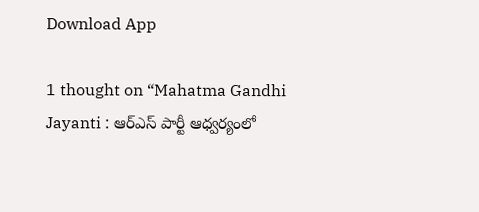Download App

1 thought on “Mahatma Gandhi Jayanti : ఆర్ఎస్ పార్టీ ఆధ్వర్యంలో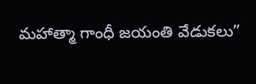మహాత్మా గాంధీ జయంతి వేడుకలు”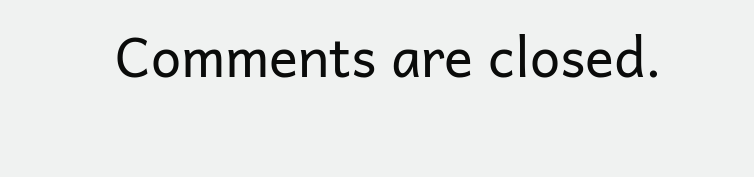Comments are closed.